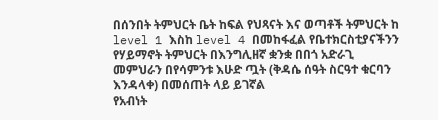በሰንበት ትምህርት ቤት ከፍል የህጻናት እና ወጣቶች ትምህርት ከ level 1 እስከ level 4 በመከፋፈል የቤተክርስቲያናችንን የሃይማኖት ትምህርት በእንግሊዘኛ ቋንቋ በበጎ አድራጊ መምህራን በየሳምንቱ እሁድ ጧት (ቅዳሴ ሰዓት ስርዓተ ቁርባን እንዳላቀ) በመሰጠት ላይ ይገኛል
የአብነት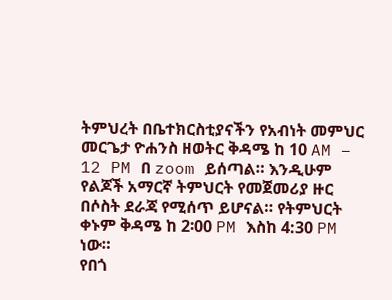ትምህረት በቤተክርስቲያናችን የአብነት መምህር መርጌታ ዮሐንስ ዘወትር ቅዳሜ ከ 10 AM – 12 PM በ zoom ይሰጣል። እንዲሁም የልጆች አማርኛ ትምህርት የመጀመሪያ ዙር በሶስት ደራጃ የሚሰጥ ይሆናል። የትምህርት ቀኑም ቅዳሜ ከ 2፡00 PM እስከ 4:30 PM ነው።
የበጎ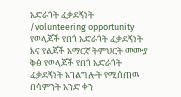አድራጎት ፈቃደኝነት /volunteering opportunity የወላጆች የበጎ አድራጎት ፈቃደኝነት እና የልጆች አማርኛ ትምህርት መሙያ ቅፅ የወላጆች የበጎ አድራጎት ፈቃደኝነት አገልግሎት የሚሰጠዉ በሳምንት አንድ ቀን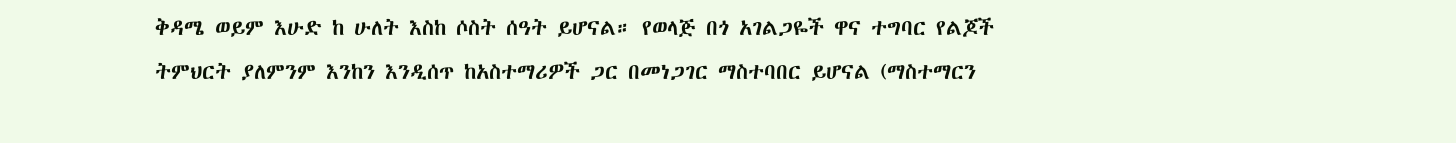ቅዳሜ ወይም እሁድ ከ ሁለት እስከ ሶስት ሰዓት ይሆናል። የወላጅ በጎ አገልጋዬች ዋና ተግባር የልጆች ትምህርት ያለምንም እንከን እንዲሰጥ ከአስተማሪዎች ጋር በመነጋገር ማስተባበር ይሆናል (ማስተማርን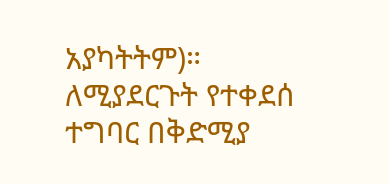አያካትትም)። ለሚያደርጉት የተቀደሰ ተግባር በቅድሚያ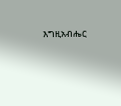እግዚአብሔር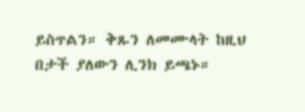ይስጥልን። ቅጹን ለመሙላት ከዚህ በታች ያለውን ሊንክ ይጫኑ።